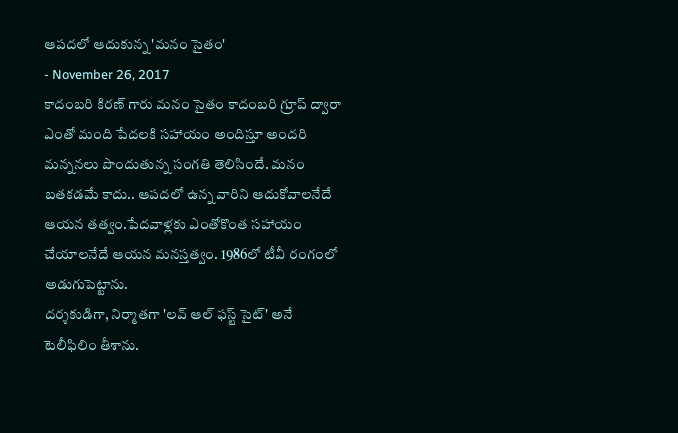ఆపదలో ఆదుకున్న 'మనం సైతం'
- November 26, 2017
కాదంబరి కిరణ్ గారు మనం సైతం కాదంబరి గ్రూప్ ద్వారా ఎంతో మంది పేదలకి సహాయం అందిస్తూ అందరి మన్ననలు పొందుతున్న సంగతి తెలిసిందే. మనం బతకడమే కాదు.. ఆపదలో ఉన్న వారిని ఆదుకోవాలనేదే ఆయన తత్వం.పేదవాళ్లకు ఎంతోకొంత సహాయం చేయాలనేదే ఆయన మనస్తత్వం. 1986లో టీవీ రంగంలో అడుగుపెట్టాను.
దర్శకుడిగా, నిర్మాతగా 'లవ్ ఆల్ ఫస్ట్ సైట్' అనే టెలీఫిలిం తీశాను.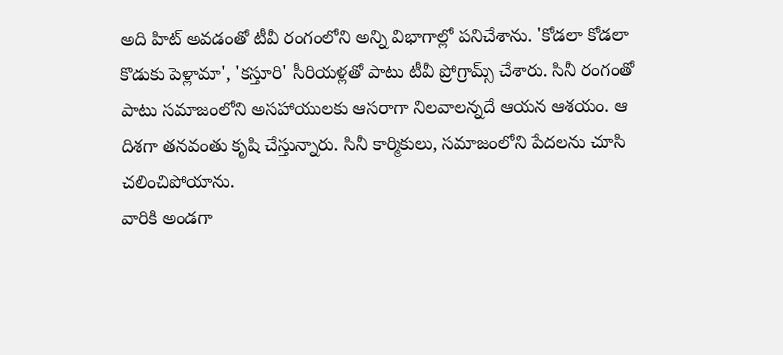అది హిట్ అవడంతో టీవీ రంగంలోని అన్ని విభాగాల్లో పనిచేశాను. 'కోడలా కోడలా కొడుకు పెళ్లామా', 'కస్తూరి' సీరియళ్లతో పాటు టీవీ ప్రోగ్రామ్స్ చేశారు. సినీ రంగంతో పాటు సమాజంలోని అసహాయులకు ఆసరాగా నిలవాలన్నదే ఆయన ఆశయం. ఆ దిశగా తనవంతు కృషి చేస్తున్నారు. సినీ కార్మికులు, సమాజంలోని పేదలను చూసి చలించిపోయాను.
వారికి అండగా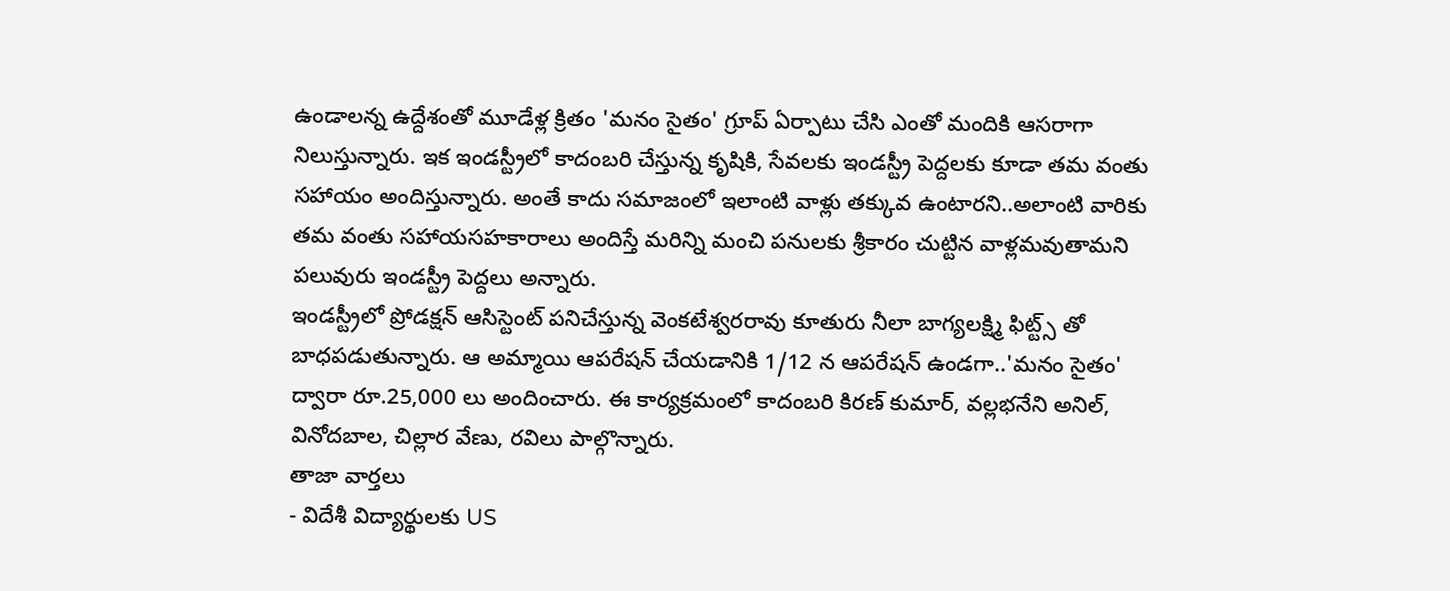ఉండాలన్న ఉద్దేశంతో మూడేళ్ల క్రితం 'మనం సైతం' గ్రూప్ ఏర్పాటు చేసి ఎంతో మందికి ఆసరాగా నిలుస్తున్నారు. ఇక ఇండస్ట్రీలో కాదంబరి చేస్తున్న కృషికి, సేవలకు ఇండస్ట్రీ పెద్దలకు కూడా తమ వంతు సహాయం అందిస్తున్నారు. అంతే కాదు సమాజంలో ఇలాంటి వాళ్లు తక్కువ ఉంటారని..అలాంటి వారికు తమ వంతు సహాయసహకారాలు అందిస్తే మరిన్ని మంచి పనులకు శ్రీకారం చుట్టిన వాళ్లమవుతామని పలువురు ఇండస్ట్రీ పెద్దలు అన్నారు.
ఇండస్ట్రీలో ప్రోడక్షన్ ఆసిస్టెంట్ పనిచేస్తున్న వెంకటేశ్వరరావు కూతురు నీలా బాగ్యలక్ష్మి ఫిట్ట్స్ తో బాధపడుతున్నారు. ఆ అమ్మాయి ఆపరేషన్ చేయడానికి 1/12 న ఆపరేషన్ ఉండగా..'మనం సైతం' ద్వారా రూ.25,000 లు అందించారు. ఈ కార్యక్రమంలో కాదంబరి కిరణ్ కుమార్, వల్లభనేని అనిల్, వినోదబాల, చిల్లార వేణు, రవిలు పాల్గొన్నారు.
తాజా వార్తలు
- విదేశీ విద్యార్థులకు US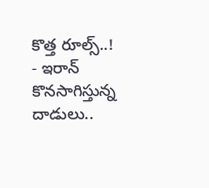కొత్త రూల్స్..!
- ఇరాన్ కొనసాగిస్తున్న దాడులు..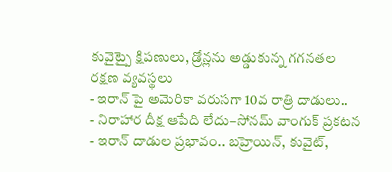కువైట్పై క్షిపణులు, డ్రోన్లను అడ్డుకున్న గగనతల రక్షణ వ్యవస్థలు
- ఇరాన్ పై అమెరికా వరుసగా 10వ రాత్రి దాడులు..
- నిరాహార దీక్ష ఆపేది లేదు–సోనమ్ వాంగుక్ ప్రకటన
- ఇరాన్ దాడుల ప్రభావం.. బహ్రెయిన్, కువైట్,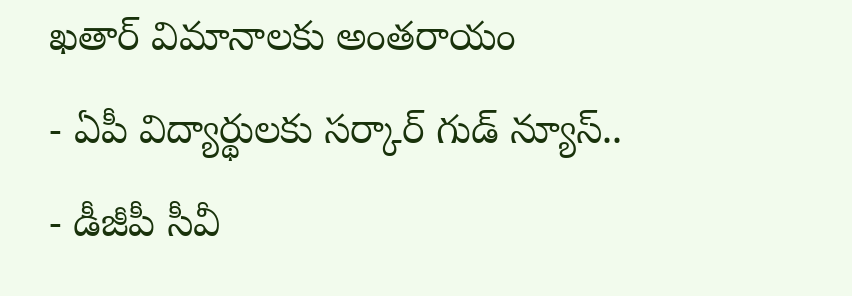ఖతార్ విమానాలకు అంతరాయం
- ఏపీ విద్యార్థులకు సర్కార్ గుడ్ న్యూస్..
- డీజీపీ సీవీ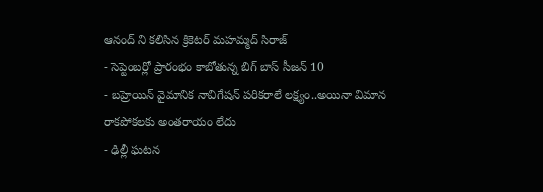ఆనంద్ ని కలిసిన క్రికెటర్ మహమ్మద్ సిరాజ్
- సెప్టెంబర్లో ప్రారంభం కాబోతున్న బిగ్ బాస్ సీజన్ 10
- బహ్రెయిన్ వైమానిక నావిగేషన్ పరికరాలే లక్ష్యం..అయినా విమాన రాకపోకలకు అంతరాయం లేదు
- ఢిల్లీ ఘటన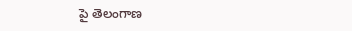పై తెలంగాణ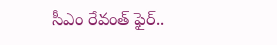సీఎం రేవంత్ ఫైర్..